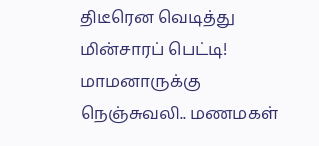திடீரென வெடித்து மின்சாரப் பெட்டி! மாமனாருக்கு நெஞ்சுவலி.. மணமகள்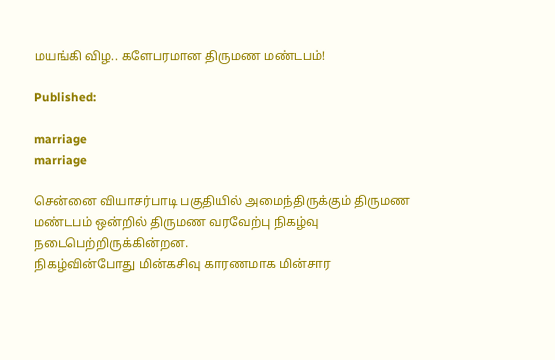மயங்கி விழ.. களேபரமான திருமண மண்டபம்!

Published:

marriage
marriage

சென்னை வியாசர்பாடி பகுதியில் அமைந்திருக்கும் திருமண மண்டபம் ஒன்றில் திருமண வரவேற்பு நிகழ்வு நடைபெற்றிருக்கின்றன.
நிகழ்வின்போது மின்கசிவு காரணமாக மின்சார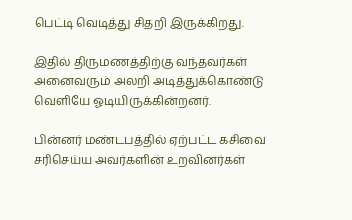பெட்டி வெடித்து சிதறி இருக்கிறது.

இதில் திருமணத்திற்கு வந்தவர்கள் அனைவரும் அலறி அடித்துக்கொண்டு வெளியே ஓடியிருக்கின்றனர்.

பின்னர் மண்டபத்தில் ஏற்பட்ட கசிவை சரிசெய்ய அவர்களின் உறவினர்கள்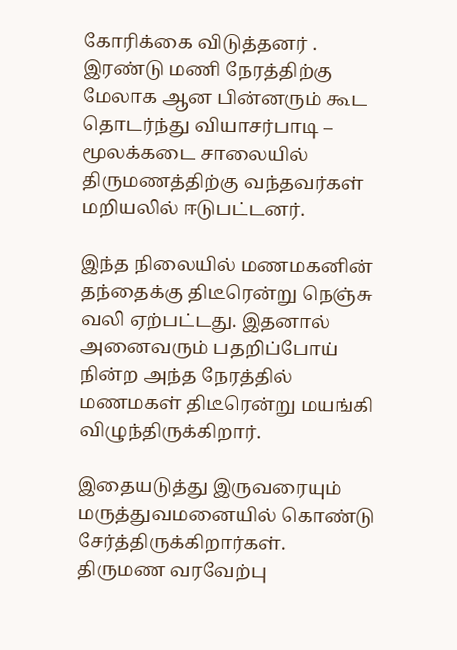கோரிக்கை விடுத்தனர் . இரண்டு மணி நேரத்திற்கு மேலாக ஆன பின்னரும் கூட தொடர்ந்து வியாசர்பாடி – மூலக்கடை சாலையில் திருமணத்திற்கு வந்தவர்கள் மறியலில் ஈடுபட்டனர்.

இந்த நிலையில் மணமகனின் தந்தைக்கு திடீரென்று நெஞ்சு வலி ஏற்பட்டது. இதனால் அனைவரும் பதறிப்போய் நின்ற அந்த நேரத்தில் மணமகள் திடீரென்று மயங்கி விழுந்திருக்கிறார்.

இதையடுத்து இருவரையும் மருத்துவமனையில் கொண்டு சேர்த்திருக்கிறார்கள். திருமண வரவேற்பு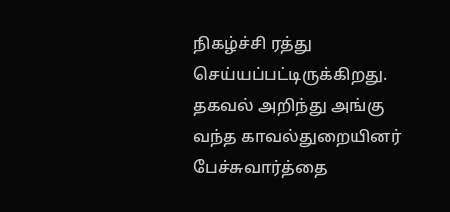நிகழ்ச்சி ரத்து செய்யப்பட்டிருக்கிறது. தகவல் அறிந்து அங்கு வந்த காவல்துறையினர் பேச்சுவார்த்தை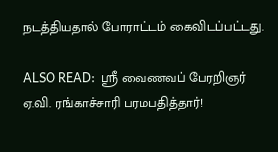நடத்தியதால் போராட்டம் கைவிடப்பட்டது.

ALSO READ:  ஸ்ரீ வைணவப் பேரறிஞர் ஏ.வி. ரங்காச்சாரி பரமபதித்தார்!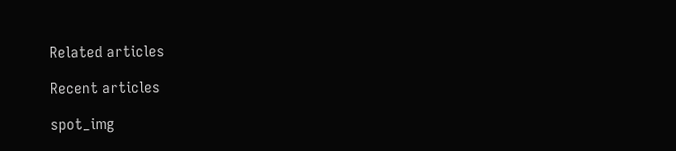Related articles

Recent articles

spot_img